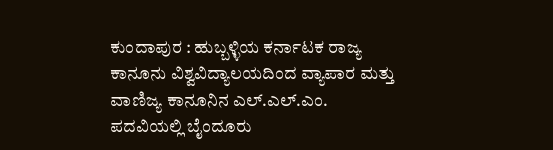ಕುಂದಾಪುರ : ಹುಬ್ಬಳ್ಳಿಯ ಕರ್ನಾಟಕ ರಾಜ್ಯ ಕಾನೂನು ವಿಶ್ವವಿದ್ಯಾಲಯದಿಂದ ವ್ಯಾಪಾರ ಮತ್ತು ವಾಣಿಜ್ಯ ಕಾನೂನಿನ ಎಲ್.ಎಲ್.ಎಂ. ಪದವಿಯಲ್ಲಿ ಬೈಂದೂರು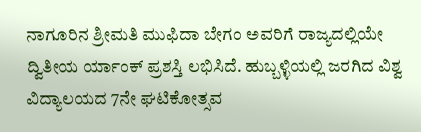ನಾಗೂರಿನ ಶ್ರೀಮತಿ ಮುಫಿದಾ ಬೇಗಂ ಅವರಿಗೆ ರಾಜ್ಯದಲ್ಲಿಯೇ ದ್ವಿತೀಯ ರ್ಯಾಂಕ್ ಪ್ರಶಸ್ತಿ ಲಭಿಸಿದೆ. ಹುಬ್ಬಳ್ಳಿಯಲ್ಲಿ ಜರಗಿದ ವಿಶ್ವ ವಿದ್ಯಾಲಯದ 7ನೇ ಘಟಿಕೋತ್ಸವ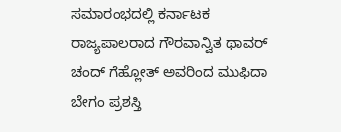ಸಮಾರಂಭದಲ್ಲಿ ಕರ್ನಾಟಕ ರಾಜ್ಯಪಾಲರಾದ ಗೌರವಾನ್ವಿತ ಥಾವರ್ ಚಂದ್ ಗೆಹ್ಲೋತ್ ಅವರಿಂದ ಮುಫಿದಾ ಬೇಗಂ ಪ್ರಶಸ್ತಿ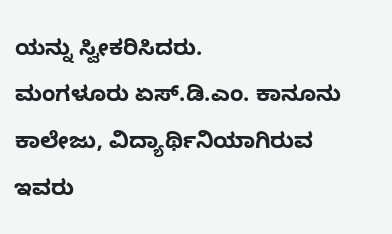ಯನ್ನು ಸ್ವೀಕರಿಸಿದರು.
ಮಂಗಳೂರು ಏಸ್.ಡಿ.ಎಂ. ಕಾನೂನು ಕಾಲೇಜು, ವಿದ್ಯಾರ್ಥಿನಿಯಾಗಿರುವ ಇವರು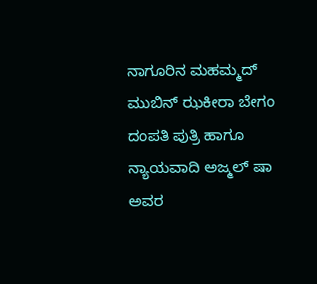ನಾಗೂರಿನ ಮಹಮ್ಮದ್ ಮುಬಿನ್ ಝಕೀರಾ ಬೇಗಂ ದಂಪತಿ ಪುತ್ರಿ ಹಾಗೂ ನ್ಯಾಯವಾದಿ ಅಜ್ಮಲ್ ಷಾ ಅವರ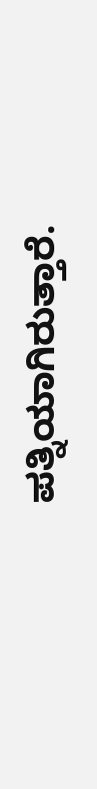ಪತ್ನಿಯಾಗಿರುತ್ತಾರೆ.